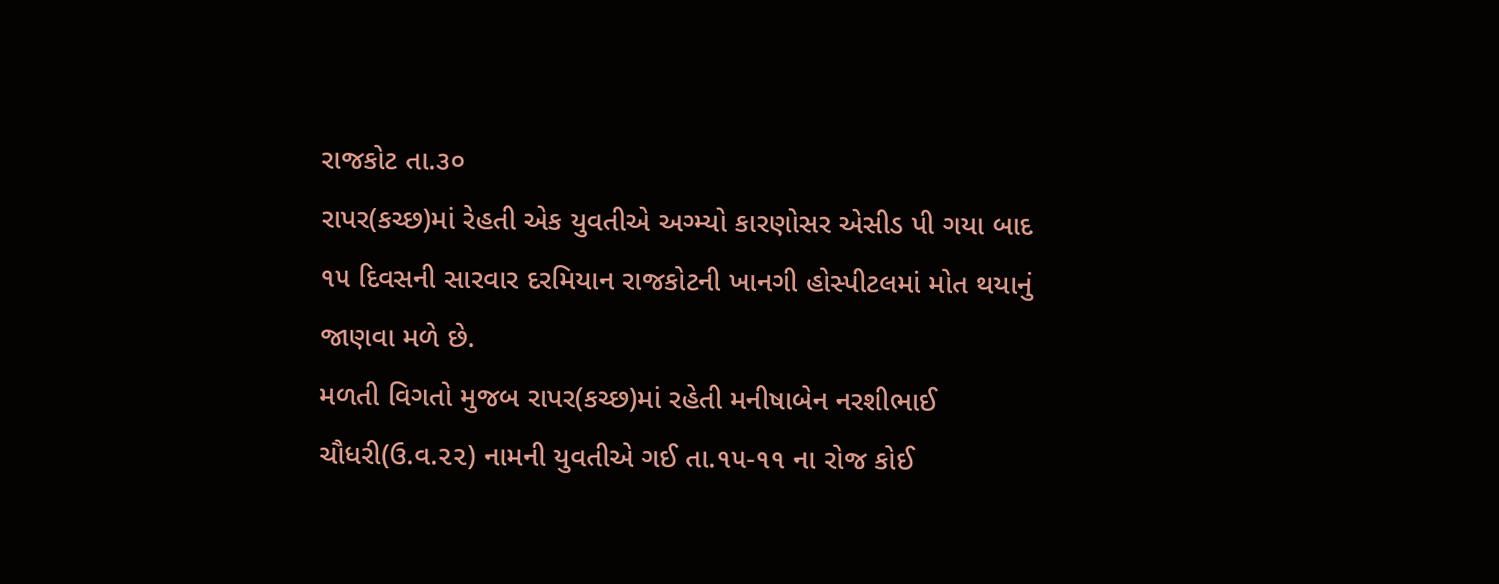રાજકોટ તા.૩૦
રાપર(કચ્છ)માં રેહતી એક યુવતીએ અગ્મ્યો કારણોસર એસીડ પી ગયા બાદ ૧૫ દિવસની સારવાર દરમિયાન રાજકોટની ખાનગી હોસ્પીટલમાં મોત થયાનું જાણવા મળે છે.
મળતી વિગતો મુજબ રાપર(કચ્છ)માં રહેતી મનીષાબેન નરશીભાઈ ચૌધરી(ઉ.વ.૨૨) નામની યુવતીએ ગઈ તા.૧૫-૧૧ ના રોજ કોઈ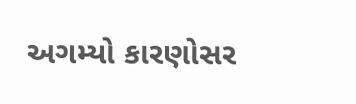અગમ્યો કારણોસર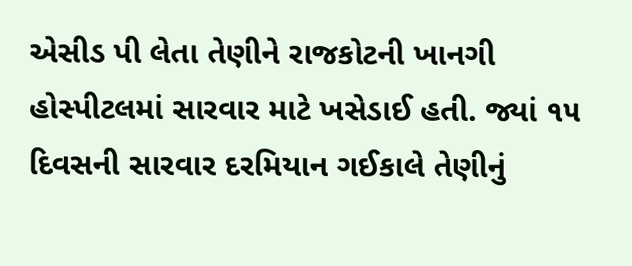એસીડ પી લેતા તેણીને રાજકોટની ખાનગી હોસ્પીટલમાં સારવાર માટે ખસેડાઈ હતી. જ્યાં ૧૫ દિવસની સારવાર દરમિયાન ગઈકાલે તેણીનું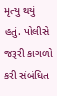મૃત્યુ થયું હતું. પોલીસે જરૂરી કાગળો કરી સંબંધિત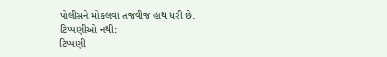પોલીસને મોકલવા તજવીજ હાથ ધરી છે.
ટિપ્પણીઓ નથી:
ટિપ્પણી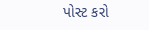પોસ્ટ કરો